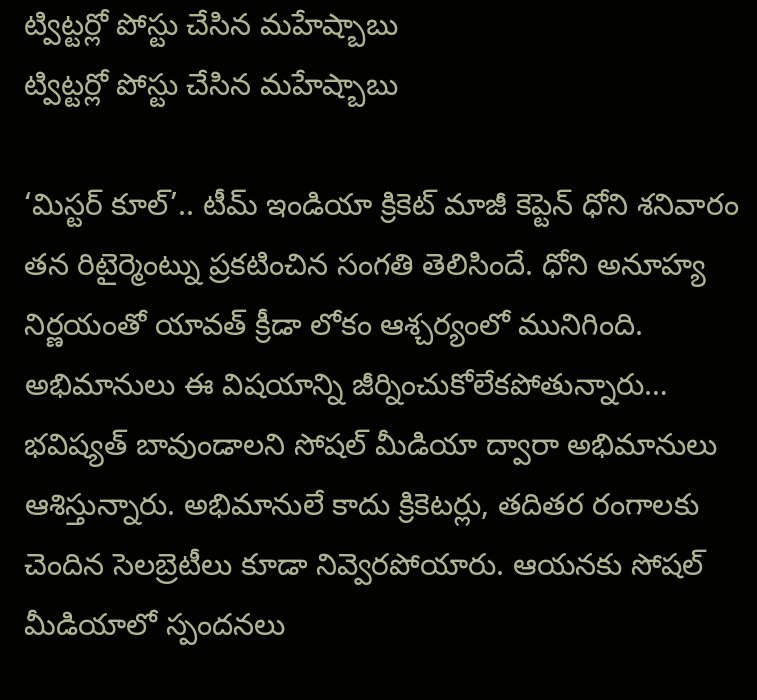ట్విట్టర్లో పోస్టు చేసిన మహేష్బాబు
ట్విట్టర్లో పోస్టు చేసిన మహేష్బాబు

‘మిస్టర్ కూల్’.. టీమ్ ఇండియా క్రికెట్ మాజీ కెప్టెన్ ధోని శనివారం తన రిటైర్మెంట్ను ప్రకటించిన సంగతి తెలిసిందే. ధోని అనూహ్య నిర్ణయంతో యావత్ క్రీడా లోకం ఆశ్చర్యంలో మునిగింది. అభిమానులు ఈ విషయాన్ని జీర్నించుకోలేకపోతున్నారు… భవిష్యత్ బావుండాలని సోషల్ మీడియా ద్వారా అభిమానులు ఆశిస్తున్నారు. అభిమానులే కాదు క్రికెటర్లు, తదితర రంగాలకు చెందిన సెలబ్రెటీలు కూడా నివ్వెరపోయారు. ఆయనకు సోషల్ మీడియాలో స్పందనలు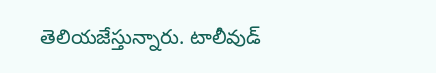తెలియజేస్తున్నారు. టాలీవుడ్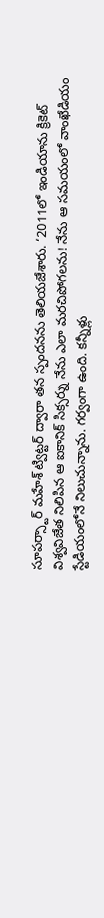సూపర్స్టార్ మహేశ్ ట్విట్టర్ ద్వారా తన స్పందనను తెలియజేశారు. ‘2011లో ఇండియాను క్రికెట్ విశ్వవిజేత నిలిపిన ఆ ఐకానిక్ సిక్సర్ను నేను ఎలా మరచిపోగలను! నేను ఆ సమయంలో వాంఖేడియం స్టేడియంలోనే నిలుచున్నాను. గర్వంగా ఉంది. కన్నీళ్లు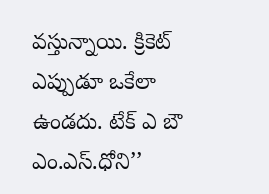వస్తున్నాయి. క్రికెట్ ఎప్పుడూ ఒకేలా ఉండదు. టేక్ ఎ బౌ ఎం.ఎస్.ధోని’’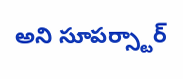అని సూపర్స్టార్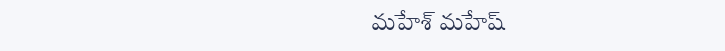మహేశ్ మహేష్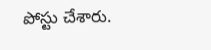పోస్టు చేశారు.